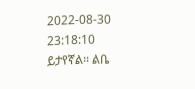2022-08-30 23:18:10
ይታየኛል፡፡ ልቤ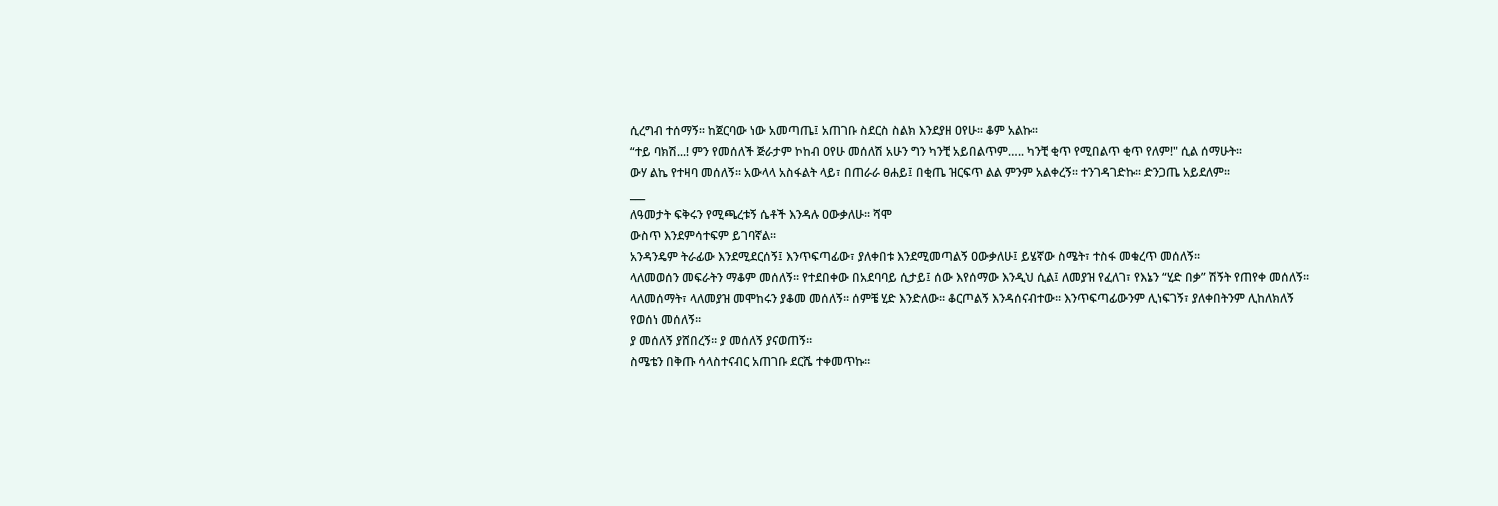ሲረግብ ተሰማኝ፡፡ ከጀርባው ነው አመጣጤ፤ አጠገቡ ስደርስ ስልክ እንደያዘ ዐየሁ፡፡ ቆም አልኩ፡፡
“ተይ ባክሽ...! ምን የመሰለች ጅራታም ኮከብ ዐየሁ መሰለሽ አሁን ግን ካንቺ አይበልጥም….. ካንቺ ቂጥ የሚበልጥ ቂጥ የለም!" ሲል ሰማሁት፡፡
ውሃ ልኬ የተዛባ መሰለኝ፡፡ አውላላ አስፋልት ላይ፣ በጠራራ ፀሐይ፤ በቂጤ ዝርፍጥ ልል ምንም አልቀረኝ፡፡ ተንገዳገድኩ፡፡ ድንጋጤ አይደለም፡፡
___
ለዓመታት ፍቅሩን የሚጫረቱኝ ሴቶች እንዳሉ ዐውቃለሁ፡፡ ሻሞ
ውስጥ እንደምሳተፍም ይገባኛል፡፡
አንዳንዴም ትራፊው እንደሚደርሰኝ፤ እንጥፍጣፊው፣ ያለቀበቱ እንደሚመጣልኝ ዐውቃለሁ፤ ይሄኛው ስሜት፣ ተስፋ መቁረጥ መሰለኝ፡፡
ላለመወሰን መፍራትን ማቆም መሰለኝ፡፡ የተደበቀው በአደባባይ ሲታይ፤ ሰው እየሰማው እንዲህ ሲል፤ ለመያዝ የፈለገ፣ የእኔን “ሂድ በቃ” ሽኝት የጠየቀ መሰለኝ፡፡
ላለመሰማት፣ ላለመያዝ መሞከሩን ያቆመ መሰለኝ፡፡ ሰምቼ ሂድ እንድለው፡፡ ቆርጦልኝ እንዳሰናብተው፡፡ እንጥፍጣፊውንም ሊነፍገኝ፣ ያለቀበትንም ሊከለክለኝ የወሰነ መሰለኝ፡፡
ያ መሰለኝ ያሸበረኝ፡፡ ያ መሰለኝ ያናወጠኝ፡፡
ስሜቴን በቅጡ ሳላስተናብር አጠገቡ ደርሼ ተቀመጥኩ፡፡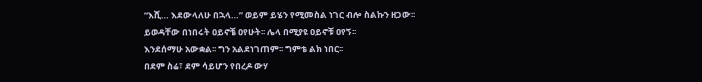“እሺ… እደውላለሁ በኋላ…” ወይም ይሄን የሚመስል ነገር ብሎ ስልኩን ዘጋው፡፡
ይወዳቸው በነበሩት ዐይኖቼ ዐየሁት፡፡ ሌላ በሚያዩ ዐይኖቹ ዐየኝ፡፡
እንደሰማሁ አውቋል፡፡ ግን አልደነገጠም፡፡ ግምቴ ልክ ነበር፡፡
በደም ስሬ፣ ደም ሳይሆን የበረዶ ውሃ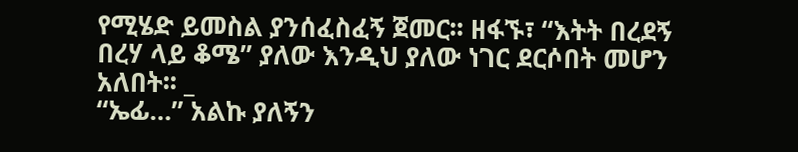የሚሄድ ይመስል ያንሰፈስፈኝ ጀመር፡፡ ዘፋኙ፣ “እትት በረደኝ በረሃ ላይ ቆሜ” ያለው እንዲህ ያለው ነገር ደርሶበት መሆን አለበት፡፡ _
“ኤፊ…” አልኩ ያለኝን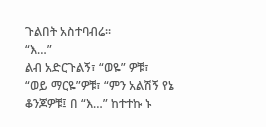ጉልበት አስተባብሬ፡፡
“እ…”
ልብ አድርጉልኝ፣ “ወዬ” ዎቹ፣ “ወይ ማርዬ”ዎቹ፣ “ምን አልሽኝ የኔ ቆንጆዎቹ፤ በ “እ…” ከተተኩ ኑ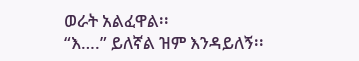ወራት አልፈዋል፡፡
“እ….” ይለኛል ዝም እንዳይለኝ፡፡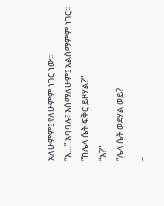አለሁምም፤ የለሁምም ነገር ነው፡፡
“እ…” አባባሉ፣ እሰማለሁም፤ አልሰማምም ነገር፡፡
“ከሌላ ሴት ፍቅር ይዞሃል?”
“እ?”
“ሌላ ሴት ወደሃል ወይ?
_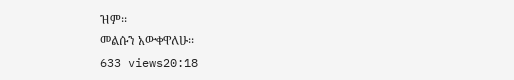ዝም፡፡
መልሱን አውቀዋለሁ፡፡
633 views20:18